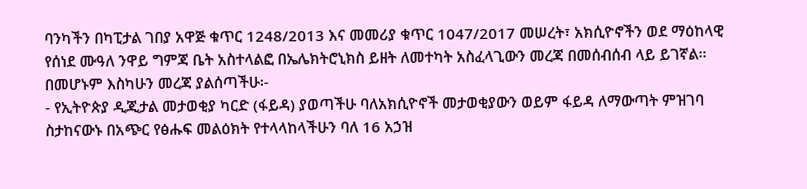ባንካችን በካፒታል ገበያ አዋጅ ቁጥር 1248/2013 እና መመሪያ ቁጥር 1047/2017 መሠረት፣ አክሲዮኖችን ወደ ማዕከላዊ የሰነደ ሙዓለ ንዋይ ግምጃ ቤት አስተላልፎ በኤሌክትሮኒክስ ይዘት ለመተካት አስፈላጊውን መረጃ በመሰብሰብ ላይ ይገኛል፡፡
በመሆኑም እስካሁን መረጃ ያልሰጣችሁ፡-
- የኢትዮጵያ ዲጂታል መታወቂያ ካርድ (ፋይዳ) ያወጣችሁ ባለአክሲዮኖች መታወቂያውን ወይም ፋይዳ ለማውጣት ምዝገባ ስታከናውኑ በአጭር የፅሑፍ መልዕክት የተላላከላችሁን ባለ 16 አኃዝ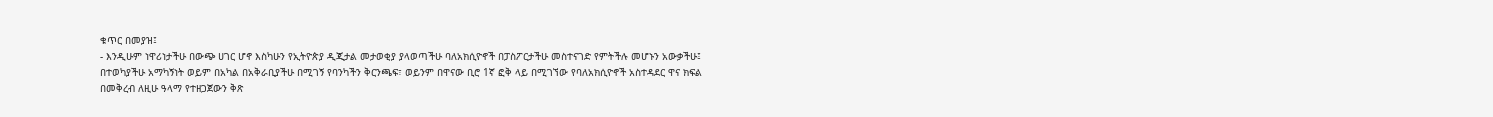ቁጥር በመያዝ፤
- እንዲሁም ነዋሪነታችሁ በውጭ ሀገር ሆኖ እስካሁን የኢትዮጵያ ዲጂታል መታወቂያ ያላወጣችሁ ባለአክሲዮኖች በፓስፖርታችሁ መስተናገድ የምትችሉ መሆኑን አውቃችሁ፤
በተወካያችሁ አማካኝነት ወይም በአካል በአቅራቢያችሁ በሚገኝ የባንካችን ቅርንጫፍ፣ ወይንም በዋናው ቢሮ 1ኛ ፎቅ ላይ በሚገኘው የባለአክሲዮኖች አስተዳደር ዋና ክፍል በመቅረብ ለዚሁ ዓላማ የተዘጋጀውን ቅጽ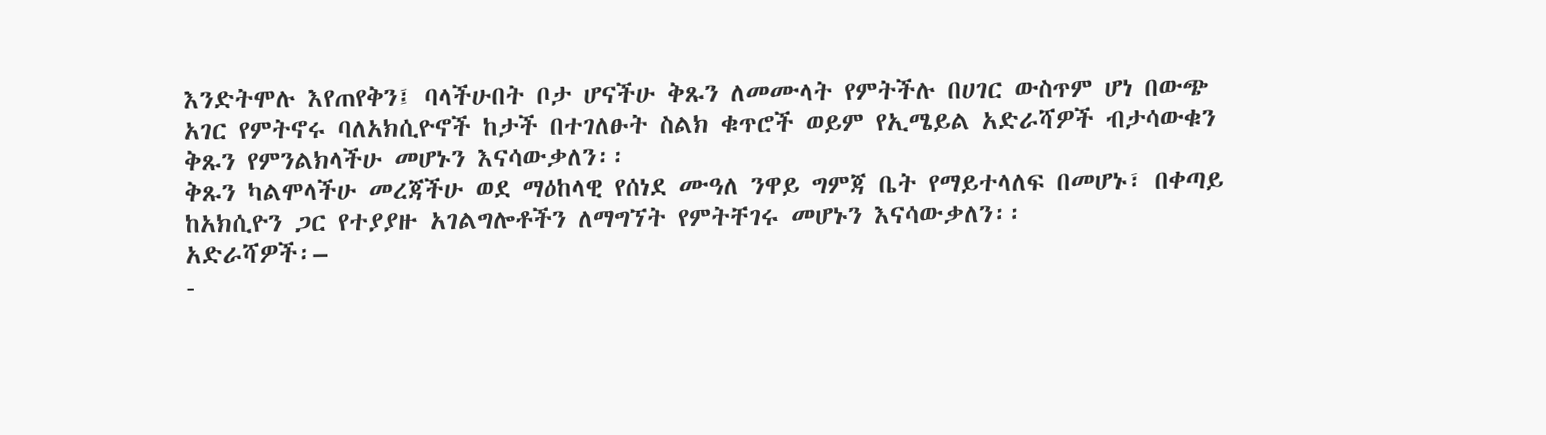እንድትሞሉ እየጠየቅን፤ ባላችሁበት ቦታ ሆናችሁ ቅጹን ለመሙላት የምትችሉ በሀገር ውስጥም ሆነ በውጭ አገር የምትኖሩ ባለአክሲዮኖች ከታች በተገለፁት ስልክ ቁጥሮች ወይም የኢሜይል አድራሻዎች ብታሳውቁን ቅጹን የምንልክላችሁ መሆኑን እናሳውቃለን፡፡
ቅጹን ካልሞላችሁ መረጃችሁ ወደ ማዕከላዊ የሰነደ ሙዓለ ንዋይ ግምጃ ቤት የማይተላለፍ በመሆኑ፣ በቀጣይ ከአክሲዮን ጋር የተያያዙ አገልግሎቶችን ለማግኘት የምትቸገሩ መሆኑን እናሳውቃለን፡፡
አድራሻዎች፡–
-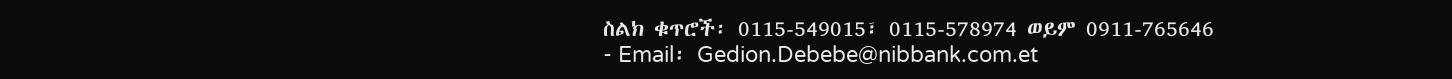ስልክ ቁጥሮች፡ 0115-549015፣ 0115-578974 ወይም 0911-765646
- Email፡ Gedion.Debebe@nibbank.com.et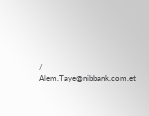/ Alem.Taye@nibbank.com.et